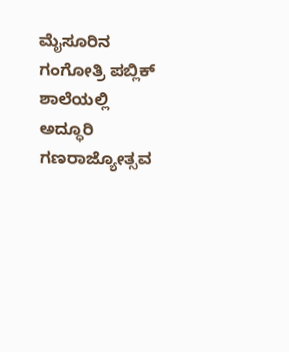ಮೈಸೂರಿನ ಗಂಗೋತ್ರಿ ಪಬ್ಲಿಕ್ ಶಾಲೆಯಲ್ಲಿ ಅದ್ಧೂರಿ ಗಣರಾಜ್ಯೋತ್ಸವ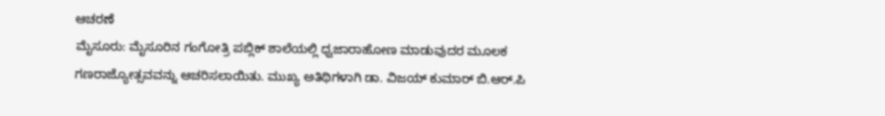ಆಚರಣೆ
ಮೈಸೂರು: ಮೈಸೂರಿನ ಗಂಗೋತ್ರಿ ಪಬ್ಲಿಕ್ ಶಾಲೆಯಲ್ಲಿ ಧ್ವಜಾರಾಹೋಣ ಮಾಡುವುದರ ಮೂಲಕ ಗಣರಾಜ್ಯೋತ್ಸವವನ್ನು ಆಚರಿಸಲಾಯಿತು. ಮುಖ್ಯ ಅತಿಥಿಗಳಾಗಿ ಡಾ. ವಿಜಯ್ ಕುಮಾರ್ ಬಿ.ಆರ್.ಪಿ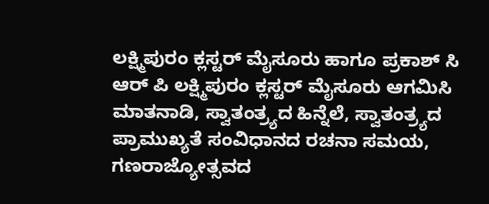ಲಕ್ಷ್ಮಿಪುರಂ ಕ್ಲಸ್ಟರ್ ಮೈಸೂರು ಹಾಗೂ ಪ್ರಕಾಶ್ ಸಿ ಆರ್ ಪಿ ಲಕ್ಷ್ಮಿಪುರಂ ಕ್ಲಸ್ಟರ್ ಮೈಸೂರು ಆಗಮಿಸಿ ಮಾತನಾಡಿ, ಸ್ವಾತಂತ್ರ್ಯದ ಹಿನ್ನೆಲೆ, ಸ್ವಾತಂತ್ರ್ಯದ ಪ್ರಾಮುಖ್ಯತೆ ಸಂವಿಧಾನದ ರಚನಾ ಸಮಯ, ಗಣರಾಜ್ಯೋತ್ಸವದ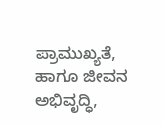ಪ್ರಾಮುಖ್ಯತೆ, ಹಾಗೂ ಜೀವನ ಅಭಿವೃದ್ಧಿ,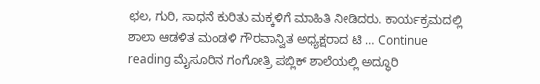ಛಲ, ಗುರಿ, ಸಾಧನೆ ಕುರಿತು ಮಕ್ಕಳಿಗೆ ಮಾಹಿತಿ ನೀಡಿದರು. ಕಾರ್ಯಕ್ರಮದಲ್ಲಿ ಶಾಲಾ ಆಡಳಿತ ಮಂಡಳಿ ಗೌರವಾನ್ವಿತ ಅಧ್ಯಕ್ಷರಾದ ಟಿ … Continue reading ಮೈಸೂರಿನ ಗಂಗೋತ್ರಿ ಪಬ್ಲಿಕ್ ಶಾಲೆಯಲ್ಲಿ ಅದ್ಧೂರಿ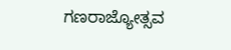ಗಣರಾಜ್ಯೋತ್ಸವ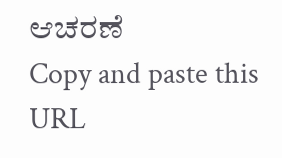ಆಚರಣೆ
Copy and paste this URL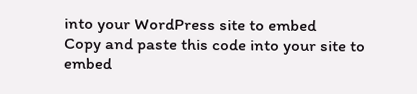into your WordPress site to embed
Copy and paste this code into your site to embed